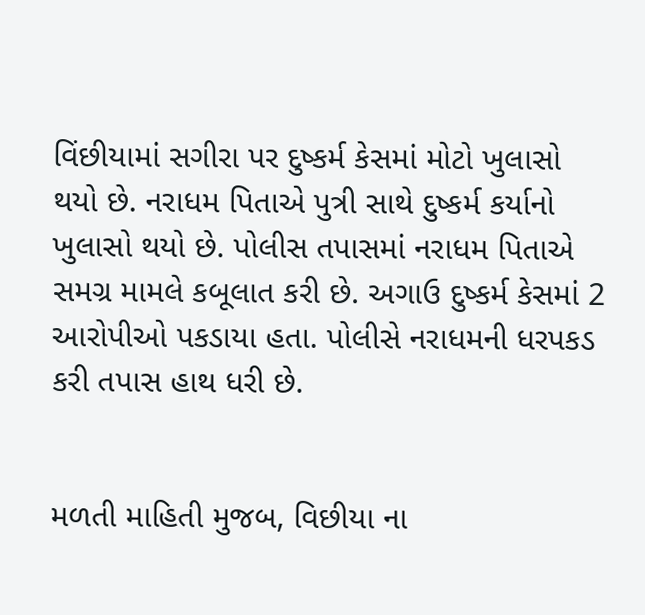વિંછીયામાં સગીરા પર દુષ્કર્મ કેસમાં મોટો ખુલાસો થયો છે. નરાધમ પિતાએ પુત્રી સાથે દુષ્કર્મ કર્યાનો ખુલાસો થયો છે. પોલીસ તપાસમાં નરાધમ પિતાએ સમગ્ર મામલે કબૂલાત કરી છે. અગાઉ દુષ્કર્મ કેસમાં 2 આરોપીઓ પકડાયા હતા. પોલીસે નરાધમની ધરપકડ કરી તપાસ હાથ ધરી છે.


મળતી માહિતી મુજબ, વિછીયા ના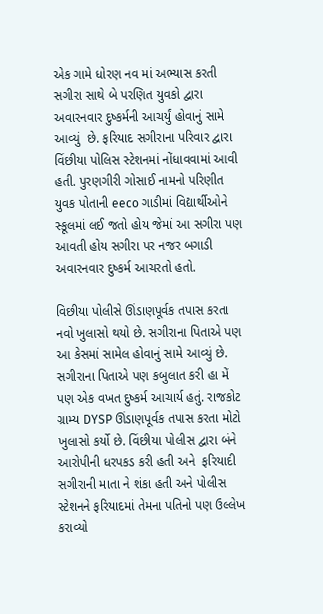એક ગામે ધોરણ નવ માં અભ્યાસ કરતી સગીરા સાથે બે પરણિત યુવકો દ્વારા અવારનવાર દુષ્કર્મની આચર્યું હોવાનું સામે આવ્યું  છે. ફરિયાદ સગીરાના પરિવાર દ્વારા વિંછીયા પોલિસ સ્ટેશનમાં નોંધાવવામાં આવી હતી. પુરણગીરી ગોસાઈ નામનો પરિણીત યુવક પોતાની eeco ગાડીમાં વિદ્યાર્થીઓને સ્કૂલમાં લઈ જતો હોય જેમાં આ સગીરા પણ આવતી હોય સગીરા પર નજર બગાડી અવારનવાર દુષ્કર્મ આચરતો હતો.

વિછીયા પોલીસે ઊંડાણપૂર્વક તપાસ કરતા નવો ખુલાસો થયો છે. સગીરાના પિતાએ પણ આ કેસમાં સામેલ હોવાનું સામે આવ્યું છે. સગીરાના પિતાએ પણ કબુલાત કરી હા મેં પણ એક વખત દુષ્કર્મ આચાર્ય હતું. રાજકોટ ગ્રામ્ય DYSP ઊંડાણપૂર્વક તપાસ કરતા મોટો ખુલાસો કર્યો છે. વિંછીયા પોલીસ દ્વારા બંને આરોપીની ધરપકડ કરી હતી અને  ફરિયાદી સગીરાની માતા ને શંકા હતી અને પોલીસ સ્ટેશનને ફરિયાદમાં તેમના પતિનો પણ ઉલ્લેખ કરાવ્યો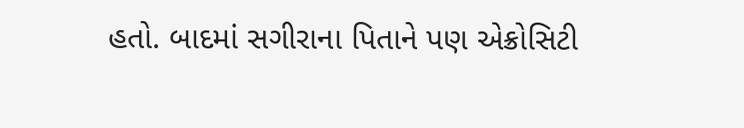હતો. બાદમાં સગીરાના પિતાને પણ એક્રોસિટી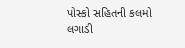પોસ્કો સહિતની કલમો લગાડી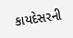કાયદેસરની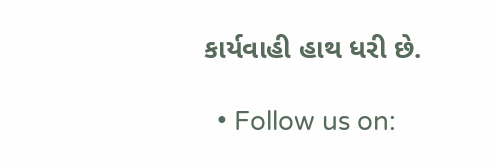કાર્યવાહી હાથ ધરી છે.

  • Follow us on: